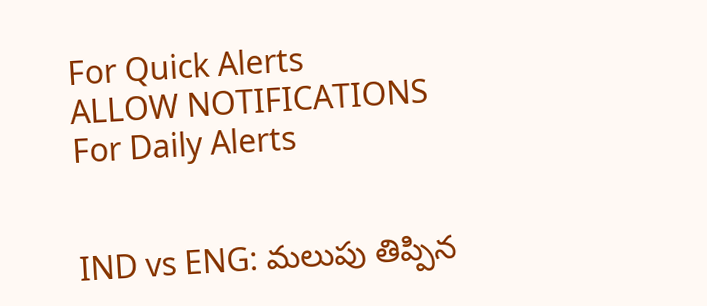For Quick Alerts
ALLOW NOTIFICATIONS
For Daily Alerts


IND vs ENG: మలుపు తిప్పిన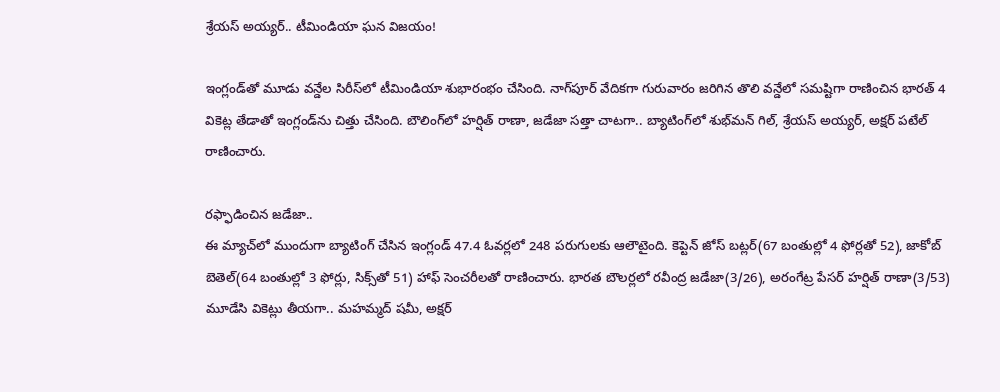శ్రేయస్ అయ్యర్.. టీమిండియా ఘన విజయం!

ఇంగ్లండ్‌తో మూడు వన్డేల సిరీస్‌లో టీమిండియా శుభారంభం చేసింది. నాగ్‌పూర్ వేదికగా గురువారం జరిగిన తొలి వన్డేలో సమష్టిగా రాణించిన భారత్ 4 వికెట్ల తేడాతో ఇంగ్లండ్‌ను చిత్తు చేసింది. బౌలింగ్‌లో హర్షిత్ రాణా, జడేజా సత్తా చాటగా.. బ్యాటింగ్‌లో శుభ్‌మన్ గిల్, శ్రేయస్ అయ్యర్, అక్షర్ పటేల్ రాణించారు.

రఫ్ఫాడించిన జడేజా..
ఈ మ్యాచ్‌లో ముందుగా బ్యాటింగ్ చేసిన ఇంగ్లండ్ 47.4 ఓవర్లలో 248 పరుగులకు ఆలౌటైంది. కెప్టెన్ జోస్ బట్లర్(67 బంతుల్లో 4 ఫోర్లతో 52), జాకోబ్ బెతెల్(64 బంతుల్లో 3 ఫోర్లు, సిక్స్‌తో 51) హాఫ్ సెంచరీలతో రాణించారు. భారత బౌలర్లలో రవీంద్ర జడేజా(3/26), అరంగేట్ర పేసర్ హర్షిత్ రాణా(3/53) మూడేసి వికెట్లు తీయగా.. మహమ్మద్ షమీ, అక్షర్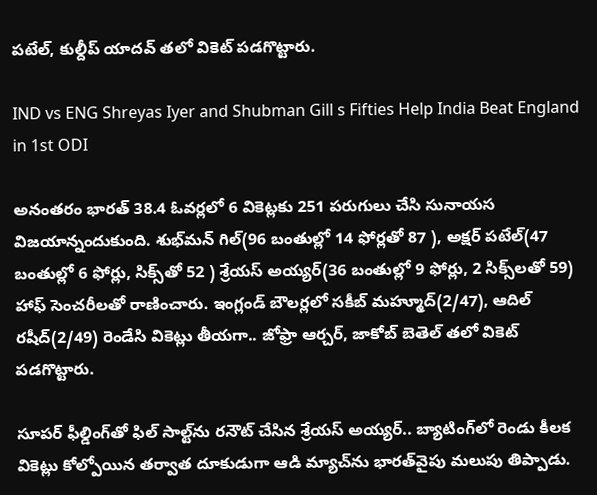పటేల్, కుల్దీప్ యాదవ్ తలో వికెట్ పడగొట్టారు.

IND vs ENG Shreyas Iyer and Shubman Gill s Fifties Help India Beat England in 1st ODI

అనంతరం భారత్ 38.4 ఓవర్లలో 6 వికెట్లకు 251 పరుగులు చేసి సునాయస విజయాన్నందుకుంది. శుభ్‌మన్ గిల్(96 బంతుల్లో 14 ఫోర్లతో 87 ), అక్షర్ పటేల్(47 బంతుల్లో 6 ఫోర్లు, సిక్స్‌తో 52 ) శ్రేయస్ అయ్యర్(36 బంతుల్లో 9 ఫోర్లు, 2 సిక్స్‌లతో 59) హాఫ్ సెంచరీలతో రాణించారు. ఇంగ్లండ్ బౌలర్లలో సకీబ్ మహ్మూద్(2/47), ఆదిల్ రషీద్(2/49) రెండేసి వికెట్లు తీయగా.. జోఫ్రా ఆర్చర్, జాకోబ్ బెతెల్ తలో వికెట్ పడగొట్టారు.

సూపర్ ఫీల్డింగ్‌తో ఫిల్ సాల్ట్‌ను రనౌట్ చేసిన శ్రేయస్ అయ్యర్.. బ్యాటింగ్‌లో రెండు కీలక వికెట్లు కోల్పోయిన తర్వాత దూకుడుగా ఆడి మ్యాచ్‌ను భారత్‌వైపు మలుపు తిప్పాడు.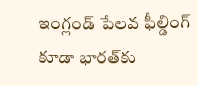ఇంగ్లండ్ పేలవ ఫీల్డింగ్ కూడా భారత్‌కు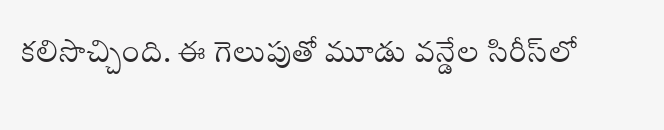కలిసొచ్చింది. ఈ గెలుపుతో మూడు వన్డేల సిరీస్‌లో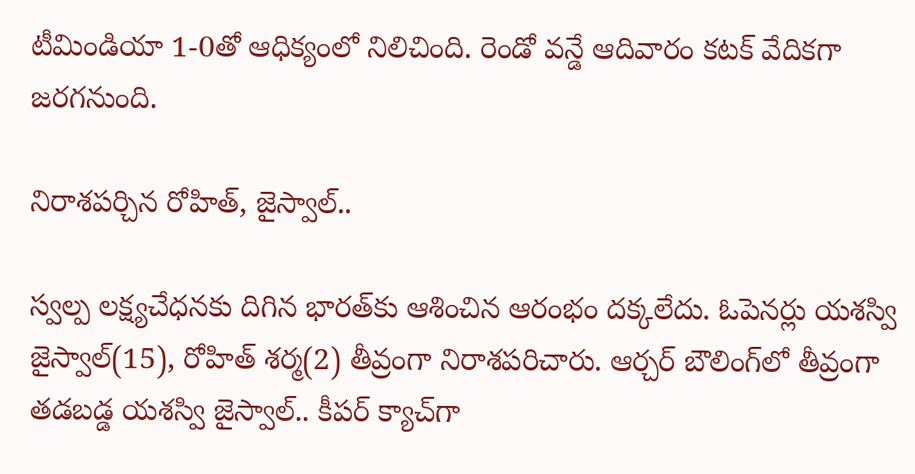టీమిండియా 1-0తో ఆధిక్యంలో నిలిచింది. రెండో వన్డే ఆదివారం కటక్ వేదికగా జరగనుంది.

నిరాశపర్చిన రోహిత్, జైస్వాల్..

స్వల్ప లక్ష్యచేధనకు దిగిన భారత్‌కు ఆశించిన ఆరంభం దక్కలేదు. ఓపెనర్లు యశస్వి జైస్వాల్(15), రోహిత్ శర్మ(2) తీవ్రంగా నిరాశపరిచారు. ఆర్చర్ బౌలింగ్‌లో తీవ్రంగా తడబడ్డ యశస్వి జైస్వాల్.. కీపర్ క్యాచ్‌గా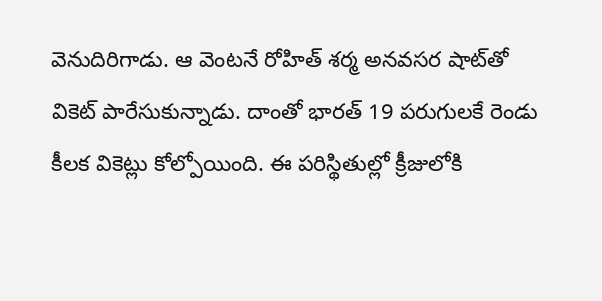వెనుదిరిగాడు. ఆ వెంటనే రోహిత్ శర్మ అనవసర షాట్‌తో వికెట్ పారేసుకున్నాడు. దాంతో భారత్ 19 పరుగులకే రెండు కీలక వికెట్లు కోల్పోయింది. ఈ పరిస్థితుల్లో క్రీజులోకి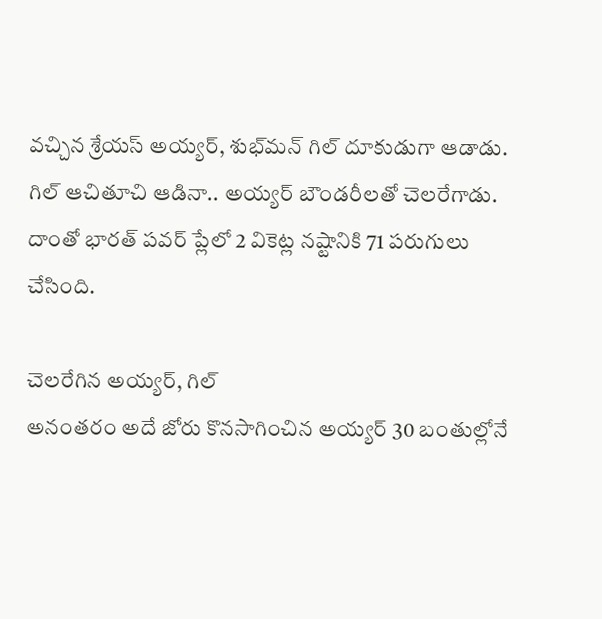వచ్చిన శ్రేయస్ అయ్యర్, శుభ్‌మన్ గిల్ దూకుడుగా ఆడాడు. గిల్ ఆచితూచి ఆడినా.. అయ్యర్ బౌండరీలతో చెలరేగాడు. దాంతో భారత్ పవర్ ప్లేలో 2 వికెట్ల నష్టానికి 71 పరుగులు చేసింది.

చెలరేగిన అయ్యర్, గిల్
అనంతరం అదే జోరు కొనసాగించిన అయ్యర్ 30 బంతుల్లోనే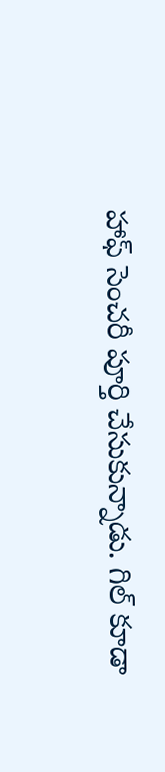హాఫ్ సెంచరీ పూర్తి చేసుకున్నాడు. గిల్ కూడా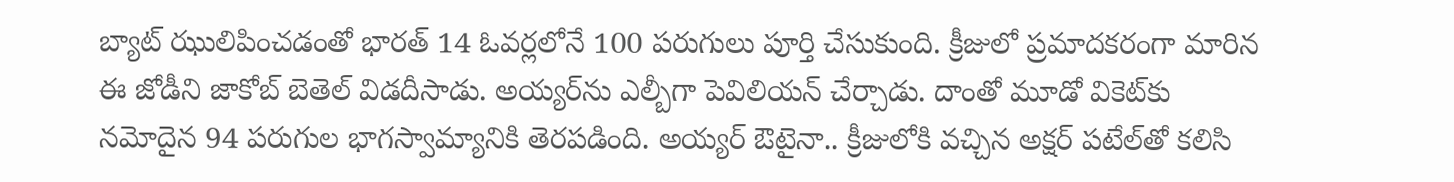బ్యాట్ ఝులిపించడంతో భారత్ 14 ఓవర్లలోనే 100 పరుగులు పూర్తి చేసుకుంది. క్రీజులో ప్రమాదకరంగా మారిన ఈ జోడీని జాకోబ్ బెతెల్ విడదీసాడు. అయ్యర్‌ను ఎల్బీగా పెవిలియన్ చేర్చాడు. దాంతో మూడో వికెట్‌కు నమోదైన 94 పరుగుల భాగస్వామ్యానికి తెరపడింది. అయ్యర్ ఔటైనా.. క్రీజులోకి వచ్చిన అక్షర్ పటేల్‌తో కలిసి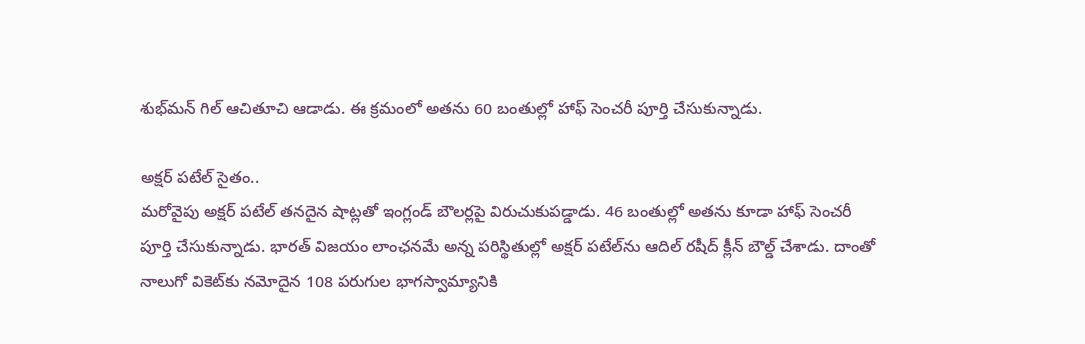శుభ్‌మన్ గిల్ ఆచితూచి ఆడాడు. ఈ క్రమంలో అతను 60 బంతుల్లో హాఫ్ సెంచరీ పూర్తి చేసుకున్నాడు.

అక్షర్ పటేల్ సైతం..
మరోవైపు అక్షర్ పటేల్ తనదైన షాట్లతో ఇంగ్లండ్ బౌలర్లపై విరుచుకుపడ్డాడు. 46 బంతుల్లో అతను కూడా హాఫ్ సెంచరీ పూర్తి చేసుకున్నాడు. భారత్ విజయం లాంఛనమే అన్న పరిస్థితుల్లో అక్షర్ పటేల్‌‌ను ఆదిల్ రషీద్ క్లీన్ బౌల్డ్ చేశాడు. దాంతో నాలుగో వికెట్‌కు నమోదైన 108 పరుగుల భాగస్వామ్యానికి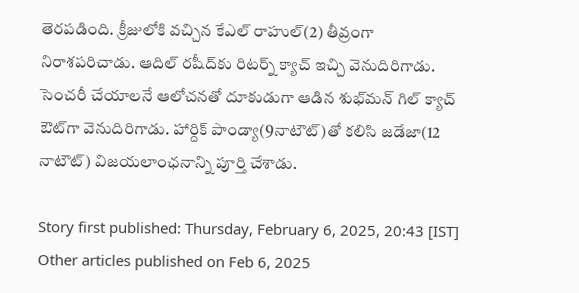తెరపడింది. క్రీజులోకి వచ్చిన కేఎల్ రాహుల్(2) తీవ్రంగా నిరాశపరిచాడు. ఆదిల్ రషీద్‌కు రిటర్న్ క్యాచ్ ఇచ్చి వెనుదిరిగాడు. సెంచరీ చేయాలనే ఆలోచనతో దూకుడుగా ఆడిన శుభ్‌మన్ గిల్ క్యాచ్ ఔట్‌గా వెనుదిరిగాడు. హార్దిక్ పాండ్యా(9నాటౌట్)తో కలిసి జడేజా(12 నాటౌట్) విజయలాంఛనాన్ని పూర్తి చేశాడు.

Story first published: Thursday, February 6, 2025, 20:43 [IST]
Other articles published on Feb 6, 2025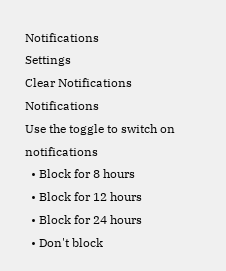Notifications
Settings
Clear Notifications
Notifications
Use the toggle to switch on notifications
  • Block for 8 hours
  • Block for 12 hours
  • Block for 24 hours
  • Don't block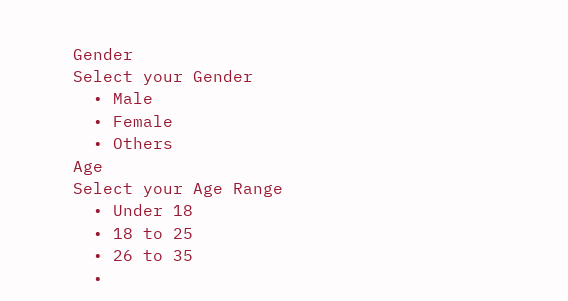Gender
Select your Gender
  • Male
  • Female
  • Others
Age
Select your Age Range
  • Under 18
  • 18 to 25
  • 26 to 35
  •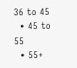36 to 45
  • 45 to 55
  • 55+